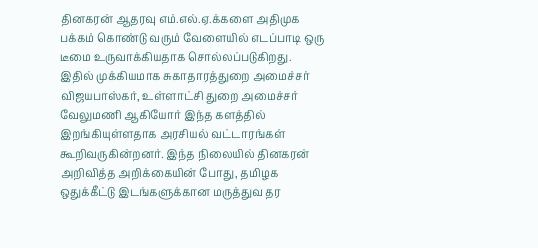தினகரன் ஆதரவு எம்.எல்.ஏ.க்களை அதிமுக பக்கம் கொண்டு வரும் வேளையில் எடப்பாடி ஒரு டீமை உருவாக்கியதாக சொல்லப்படுகிறது. இதில் முக்கியமாக சுகாதாரத்துறை அமைச்சர் விஜயபாஸ்கர், உள்ளாட்சி துறை அமைச்சர் வேலுமணி ஆகியோர் இந்த களத்தில் இறங்கியுள்ளதாக அரசியல் வட்டாரங்கள் கூறிவருகின்றனர். இந்த நிலையில் தினகரன் அறிவித்த அறிக்கையின் போது, தமிழக ஒதுக்கீட்டு இடங்களுக்கான மருத்துவ தர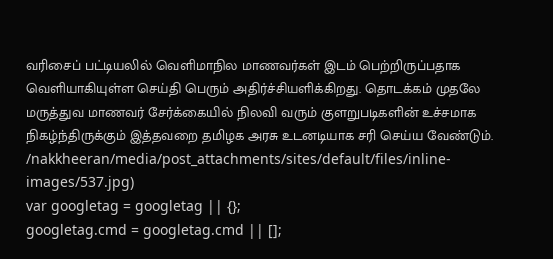வரிசைப் பட்டியலில் வெளிமாநில மாணவர்கள் இடம் பெற்றிருப்பதாக வெளியாகியுள்ள செய்தி பெரும் அதிர்ச்சியளிக்கிறது. தொடக்கம் முதலே மருத்துவ மாணவர் சேர்க்கையில் நிலவி வரும் குளறுபடிகளின் உச்சமாக நிகழ்ந்திருக்கும் இத்தவறை தமிழக அரசு உடனடியாக சரி செய்ய வேண்டும்.
/nakkheeran/media/post_attachments/sites/default/files/inline-images/537.jpg)
var googletag = googletag || {};
googletag.cmd = googletag.cmd || [];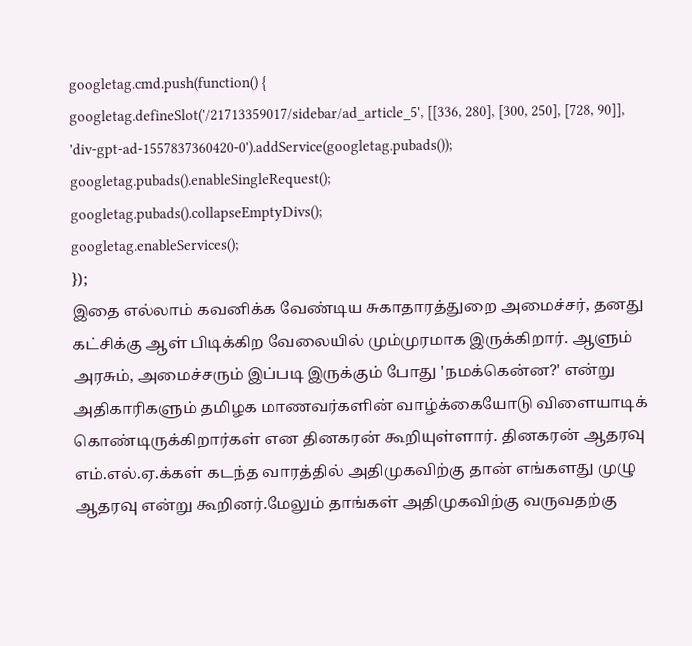googletag.cmd.push(function() {
googletag.defineSlot('/21713359017/sidebar/ad_article_5', [[336, 280], [300, 250], [728, 90]], 'div-gpt-ad-1557837360420-0').addService(googletag.pubads());
googletag.pubads().enableSingleRequest();
googletag.pubads().collapseEmptyDivs();
googletag.enableServices();
});
இதை எல்லாம் கவனிக்க வேண்டிய சுகாதாரத்துறை அமைச்சர், தனது கட்சிக்கு ஆள் பிடிக்கிற வேலையில் மும்முரமாக இருக்கிறார். ஆளும் அரசும், அமைச்சரும் இப்படி இருக்கும் போது 'நமக்கென்ன?' என்று அதிகாரிகளும் தமிழக மாணவர்களின் வாழ்க்கையோடு விளையாடிக் கொண்டிருக்கிறார்கள் என தினகரன் கூறியுள்ளார். தினகரன் ஆதரவு எம்.எல்.ஏ.க்கள் கடந்த வாரத்தில் அதிமுகவிற்கு தான் எங்களது முழு ஆதரவு என்று கூறினர்.மேலும் தாங்கள் அதிமுகவிற்கு வருவதற்கு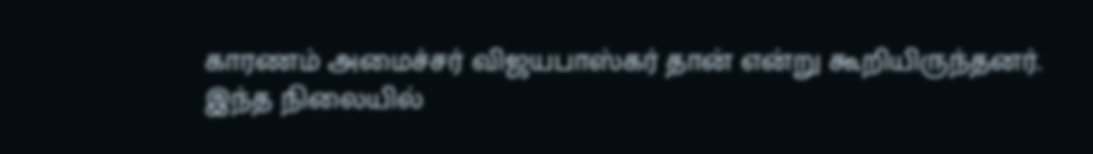காரணம் அமைச்சர் விஜயபாஸ்கர் தான் என்று கூறியிருந்தனர். இந்த நிலையில்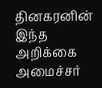தினகரனின் இந்த அறிக்கை அமைச்சர்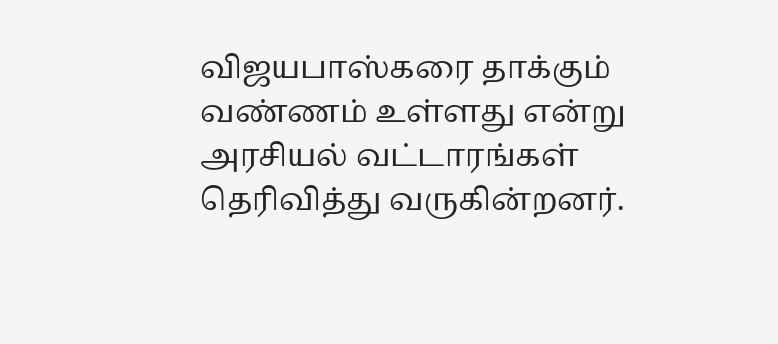விஜயபாஸ்கரை தாக்கும் வண்ணம் உள்ளது என்று அரசியல் வட்டாரங்கள் தெரிவித்து வருகின்றனர்.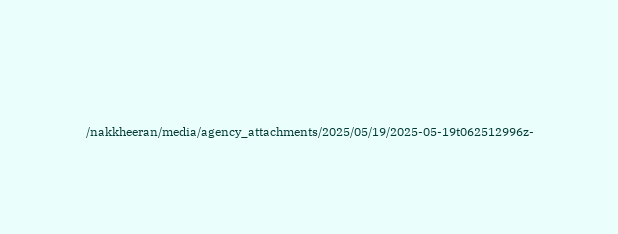/nakkheeran/media/agency_attachments/2025/05/19/2025-05-19t062512996z-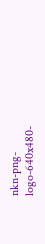nkn-png-logo-640x480-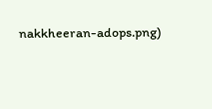nakkheeran-adops.png)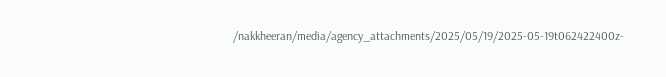/nakkheeran/media/agency_attachments/2025/05/19/2025-05-19t062422400z-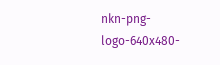nkn-png-logo-640x480-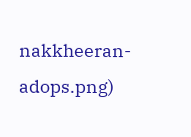nakkheeran-adops.png)